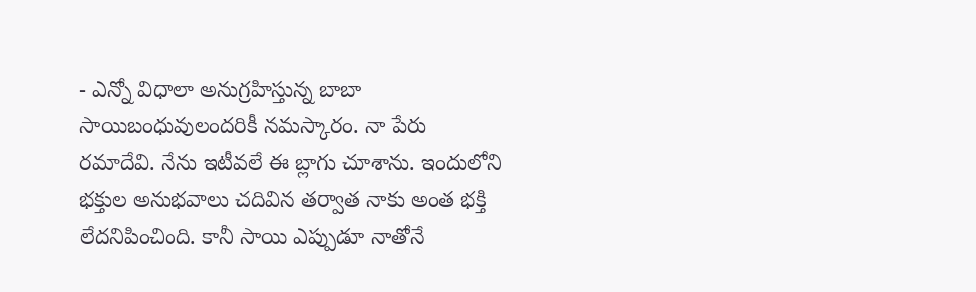- ఎన్నో విధాలా అనుగ్రహిస్తున్న బాబా
సాయిబంధువులందరికీ నమస్కారం. నా పేరు రమాదేవి. నేను ఇటీవలే ఈ బ్లాగు చూశాను. ఇందులోని భక్తుల అనుభవాలు చదివిన తర్వాత నాకు అంత భక్తి లేదనిపించింది. కానీ సాయి ఎప్పుడూ నాతోనే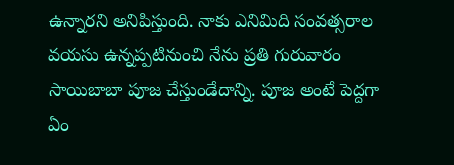ఉన్నారని అనిపిస్తుంది. నాకు ఎనిమిది సంవత్సరాల వయసు ఉన్నప్పటినుంచి నేను ప్రతి గురువారం సాయిబాబా పూజ చేస్తుండేదాన్ని. పూజ అంటే పెద్దగా ఏం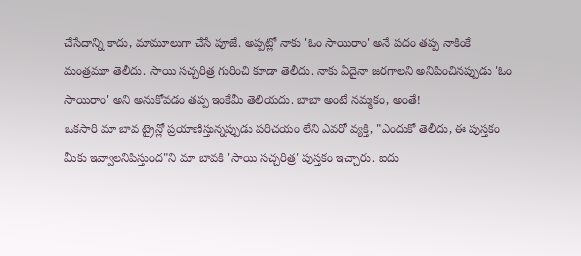చేసేదాన్ని కాదు, మామూలుగా చేసే పూజే. అప్పట్లో నాకు 'ఓం సాయిరాం' అనే పదం తప్ప నాకింకే మంత్రమూ తెలీదు. సాయి సచ్చరిత్ర గురించి కూడా తెలీదు. నాకు ఏదైనా జరగాలని అనిపించినప్పుడు 'ఓం సాయిరాం' అని అనుకోవడం తప్ప ఇంకేమీ తెలియదు. బాబా అంటే నమ్మకం, అంతే!
ఒకసారి మా బావ ట్రైన్లో ప్రయాణిస్తున్నప్పుడు పరిచయం లేని ఎవరో వ్యక్తి, "ఎందుకో తెలీదు, ఈ పుస్తకం మీకు ఇవ్వాలనిపిస్తుంద"ని మా బావకి 'సాయి సచ్చరిత్ర' పుస్తకం ఇచ్చారు. ఐదు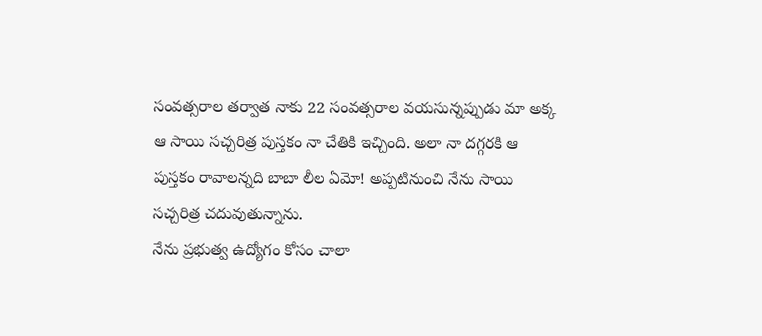సంవత్సరాల తర్వాత నాకు 22 సంవత్సరాల వయసున్నప్పుడు మా అక్క ఆ సాయి సచ్చరిత్ర పుస్తకం నా చేతికి ఇచ్చింది. అలా నా దగ్గరకి ఆ పుస్తకం రావాలన్నది బాబా లీల ఏమో! అప్పటినుంచి నేను సాయి సచ్చరిత్ర చదువుతున్నాను.
నేను ప్రభుత్వ ఉద్యోగం కోసం చాలా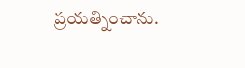ప్రయత్నించాను.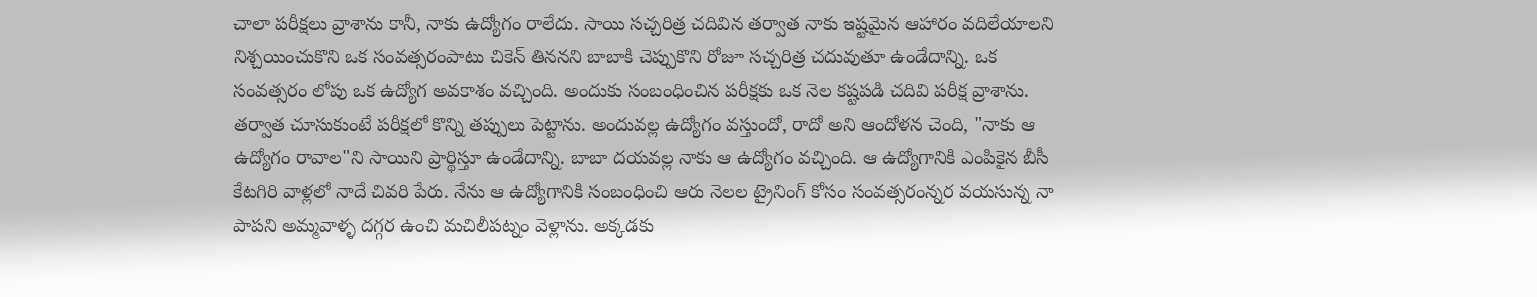చాలా పరీక్షలు వ్రాశాను కానీ, నాకు ఉద్యోగం రాలేదు. సాయి సచ్చరిత్ర చదివిన తర్వాత నాకు ఇష్టమైన ఆహారం వదిలేయాలని నిశ్చయించుకొని ఒక సంవత్సరంపాటు చికెన్ తిననని బాబాకి చెప్పుకొని రోజూ సచ్చరిత్ర చదువుతూ ఉండేదాన్ని. ఒక సంవత్సరం లోపు ఒక ఉద్యోగ అవకాశం వచ్చింది. అందుకు సంబంధించిన పరీక్షకు ఒక నెల కష్టపడి చదివి పరీక్ష వ్రాశాను. తర్వాత చూసుకుంటే పరీక్షలో కొన్ని తప్పులు పెట్టాను. అందువల్ల ఉద్యోగం వస్తుందో, రాదో అని ఆందోళన చెంది, "నాకు ఆ ఉద్యోగం రావాల"ని సాయిని ప్రార్థిస్తూ ఉండేదాన్ని. బాబా దయవల్ల నాకు ఆ ఉద్యోగం వచ్చింది. ఆ ఉద్యోగానికి ఎంపికైన బీసీ కేటగిరి వాళ్లలో నాదే చివరి పేరు. నేను ఆ ఉద్యోగానికి సంబంధించి ఆరు నెలల ట్రైనింగ్ కోసం సంవత్సరంన్నర వయసున్న నా పాపని అమ్మవాళ్ళ దగ్గర ఉంచి మచిలీపట్నం వెళ్లాను. అక్కడకు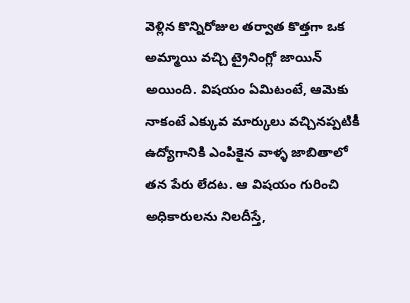వెళ్లిన కొన్నిరోజుల తర్వాత కొత్తగా ఒక అమ్మాయి వచ్చి ట్రైనింగ్లో జాయిన్ అయింది. విషయం ఏమిటంటే, ఆమెకు నాకంటే ఎక్కువ మార్కులు వచ్చినప్పటికీ ఉద్యోగానికి ఎంపికైన వాళ్ళ జాబితాలో తన పేరు లేదట. ఆ విషయం గురించి అధికారులను నిలదీస్తే,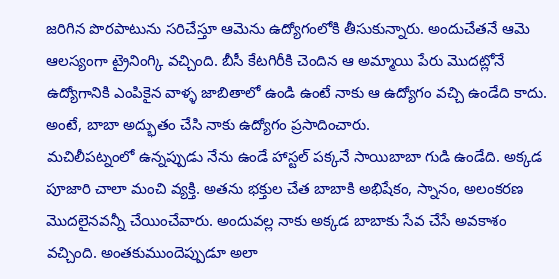జరిగిన పొరపాటును సరిచేస్తూ ఆమెను ఉద్యోగంలోకి తీసుకున్నారు. అందుచేతనే ఆమె ఆలస్యంగా ట్రైనింగ్కి వచ్చింది. బీసీ కేటగిరీకి చెందిన ఆ అమ్మాయి పేరు మొదట్లోనే ఉద్యోగానికి ఎంపికైన వాళ్ళ జాబితాలో ఉండి ఉంటే నాకు ఆ ఉద్యోగం వచ్చి ఉండేది కాదు. అంటే, బాబా అద్భుతం చేసి నాకు ఉద్యోగం ప్రసాదించారు.
మచిలీపట్నంలో ఉన్నప్పుడు నేను ఉండే హాస్టల్ పక్కనే సాయిబాబా గుడి ఉండేది. అక్కడ పూజారి చాలా మంచి వ్యక్తి. అతను భక్తుల చేత బాబాకి అభిషేకం, స్నానం, అలంకరణ మొదలైనవన్నీ చేయించేవారు. అందువల్ల నాకు అక్కడ బాబాకు సేవ చేసే అవకాశం వచ్చింది. అంతకుముందెప్పుడూ అలా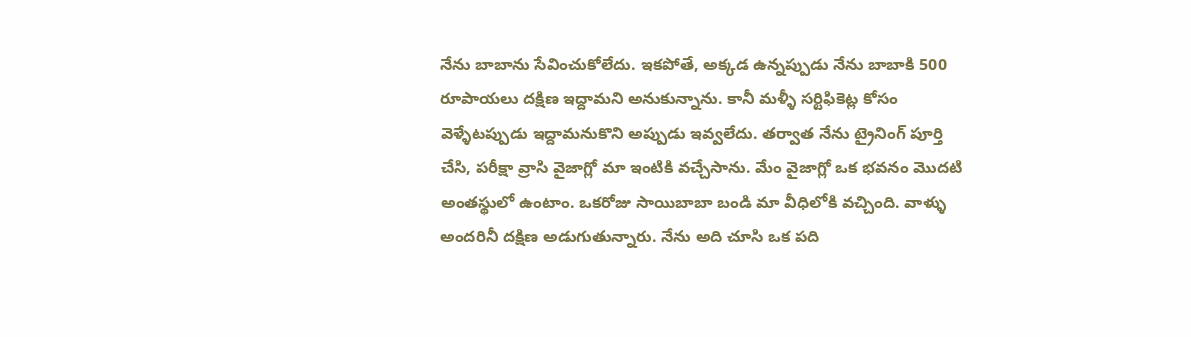నేను బాబాను సేవించుకోలేదు. ఇకపోతే, అక్కడ ఉన్నప్పుడు నేను బాబాకి 500 రూపాయలు దక్షిణ ఇద్దామని అనుకున్నాను. కానీ మళ్ళీ సర్టిఫికెట్ల కోసం వెళ్ళేటప్పుడు ఇద్దామనుకొని అప్పుడు ఇవ్వలేదు. తర్వాత నేను ట్రైనింగ్ పూర్తి చేసి, పరీక్షా వ్రాసి వైజాగ్లో మా ఇంటికి వచ్చేసాను. మేం వైజాగ్లో ఒక భవనం మొదటి అంతస్థులో ఉంటాం. ఒకరోజు సాయిబాబా బండి మా వీధిలోకి వచ్చింది. వాళ్ళు అందరినీ దక్షిణ అడుగుతున్నారు. నేను అది చూసి ఒక పది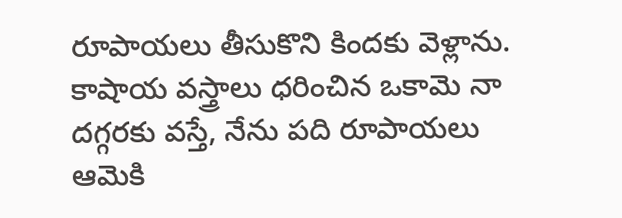రూపాయలు తీసుకొని కిందకు వెళ్లాను. కాషాయ వస్త్రాలు ధరించిన ఒకామె నా దగ్గరకు వస్తే, నేను పది రూపాయలు ఆమెకి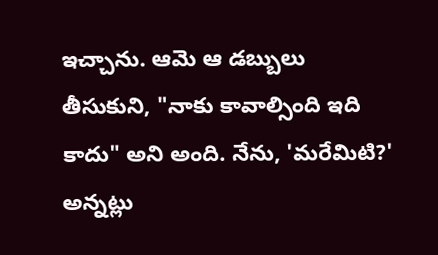ఇచ్చాను. ఆమె ఆ డబ్బులు తీసుకుని, "నాకు కావాల్సింది ఇది కాదు" అని అంది. నేను, 'మరేమిటి?' అన్నట్లు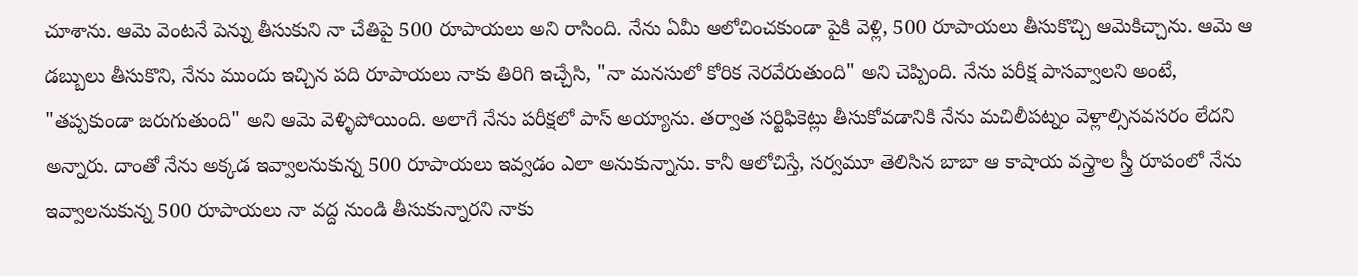చూశాను. ఆమె వెంటనే పెన్ను తీసుకుని నా చేతిపై 500 రూపాయలు అని రాసింది. నేను ఏమీ ఆలోచించకుండా పైకి వెళ్లి, 500 రూపాయలు తీసుకొచ్చి ఆమెకిచ్చాను. ఆమె ఆ డబ్బులు తీసుకొని, నేను ముందు ఇచ్చిన పది రూపాయలు నాకు తిరిగి ఇచ్చేసి, "నా మనసులో కోరిక నెరవేరుతుంది" అని చెప్పింది. నేను పరీక్ష పాసవ్వాలని అంటే, "తప్పకుండా జరుగుతుంది" అని ఆమె వెళ్ళిపోయింది. అలాగే నేను పరీక్షలో పాస్ అయ్యాను. తర్వాత సర్టిఫికెట్లు తీసుకోవడానికి నేను మచిలీపట్నం వెళ్లాల్సినవసరం లేదని అన్నారు. దాంతో నేను అక్కడ ఇవ్వాలనుకున్న 500 రూపాయలు ఇవ్వడం ఎలా అనుకున్నాను. కానీ ఆలోచిస్తే, సర్వమూ తెలిసిన బాబా ఆ కాషాయ వస్త్రాల స్త్రీ రూపంలో నేను ఇవ్వాలనుకున్న 500 రూపాయలు నా వద్ద నుండి తీసుకున్నారని నాకు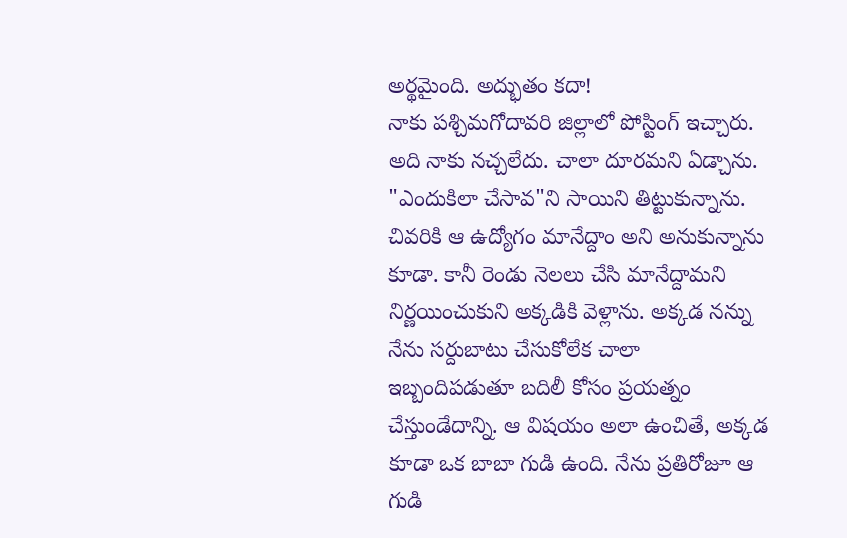అర్థమైంది. అద్భుతం కదా!
నాకు పశ్చిమగోదావరి జిల్లాలో పోస్టింగ్ ఇచ్చారు. అది నాకు నచ్చలేదు. చాలా దూరమని ఏడ్చాను. "ఎందుకిలా చేసావ"ని సాయిని తిట్టుకున్నాను. చివరికి ఆ ఉద్యోగం మానేద్దాం అని అనుకున్నాను కూడా. కానీ రెండు నెలలు చేసి మానేద్దామని నిర్ణయించుకుని అక్కడికి వెళ్లాను. అక్కడ నన్ను నేను సర్దుబాటు చేసుకోలేక చాలా ఇబ్బందిపడుతూ బదిలీ కోసం ప్రయత్నం చేస్తుండేదాన్ని. ఆ విషయం అలా ఉంచితే, అక్కడ కూడా ఒక బాబా గుడి ఉంది. నేను ప్రతిరోజూ ఆ గుడి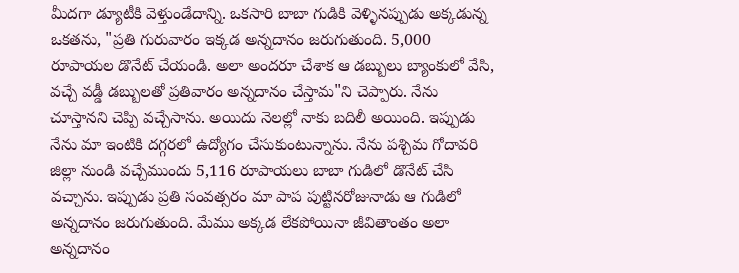మీదగా డ్యూటీకి వెళ్తుండేదాన్ని. ఒకసారి బాబా గుడికి వెళ్ళినప్పుడు అక్కడున్న ఒకతను, "ప్రతి గురువారం ఇక్కడ అన్నదానం జరుగుతుంది. 5,000 రూపాయల డొనేట్ చేయండి. అలా అందరూ చేశాక ఆ డబ్బులు బ్యాంకులో వేసి, వచ్చే వడ్డీ డబ్బులతో ప్రతివారం అన్నదానం చేస్తామ"ని చెప్పారు. నేను చూస్తానని చెప్పి వచ్చేసాను. అయిదు నెలల్లో నాకు బదిలీ అయింది. ఇప్పుడు నేను మా ఇంటికి దగ్గరలో ఉద్యోగం చేసుకుంటున్నాను. నేను పశ్చిమ గోదావరి జిల్లా నుండి వచ్చేముందు 5,116 రూపాయలు బాబా గుడిలో డొనేట్ చేసి వచ్చాను. ఇప్పుడు ప్రతి సంవత్సరం మా పాప పుట్టినరోజునాడు ఆ గుడిలో అన్నదానం జరుగుతుంది. మేము అక్కడ లేకపోయినా జీవితాంతం అలా అన్నదానం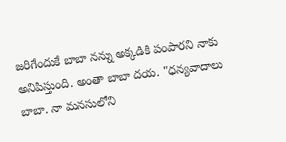జరిగేందుకే బాబా నన్ను అక్కడికి పంపారని నాకు అనిపిస్తుంది. అంతా బాబా దయ. "ధన్యవాదాలు బాబా. నా మనసులోని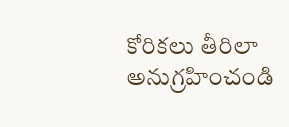కోరికలు తీరిలా అనుగ్రహించండి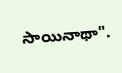సాయినాథా".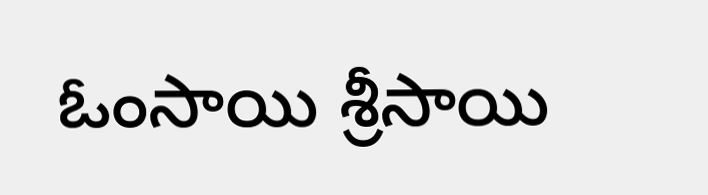ఓంసాయి శ్రీసాయి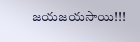జయజయసాయి!!!